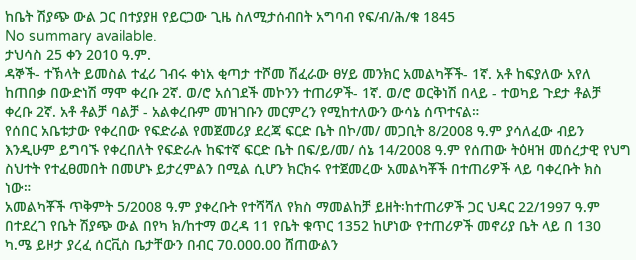ከቤት ሽያጭ ውል ጋር በተያያዘ የይርጋው ጊዜ ስለሚታሰብበት አግባብ የፍ/ብ/ሕ/ቁ 1845
No summary available.
ታህሳስ 25 ቀን 2010 ዓ.ም.
ዳኞች- ተኽላት ይመስል ተፈሪ ገብሩ ቀነአ ቂጣታ ተሾመ ሽፈራው ፀሃይ መንክር አመልካቾች- 1ኛ. አቶ ከፍያለው አየለ ከጠበቃ በውድነሽ ማሞ ቀረቡ 2ኛ. ወ/ሮ አሰገደች መኮንን ተጠሪዎች- 1ኛ. ወ/ሮ ወርቅነሽ በላይ - ተወካይ ጉደታ ቶልቻ ቀረቡ 2ኛ. አቶ ቶልቻ ባልቻ - አልቀረቡም መዝገቡን መርምረን የሚከተለውን ውሳኔ ሰጥተናል።
የሰበር አቤቱታው የቀረበው የፍድራል የመጀመሪያ ደረጃ ፍርድ ቤት በኮ/መ/ መጋቢት 8/2008 ዓ.ም ያሳለፈው ብይን እንዲሁም ይግባኙ የቀረበለት የፍድራሉ ከፍተኛ ፍርድ ቤት በፍ/ይ/መ/ ሰኔ 14/2008 ዓ.ም የሰጠው ትዕዛዝ መሰረታዊ የህግ ስህተት የተፈፀመበት በመሆኑ ይታረምልን በሚል ሲሆን ክርክሩ የተጀመረው አመልካቾች በተጠሪዎች ላይ ባቀረቡት ክስ ነው።
አመልካቾች ጥቅምት 5/2008 ዓ.ም ያቀረቡት የተሻሻለ የክስ ማመልከቻ ይዘት፡ከተጠሪዎች ጋር ህዳር 22/1997 ዓ.ም በተደረገ የቤት ሽያጭ ውል በየካ ክ/ከተማ ወረዳ 11 የቤት ቁጥር 1352 ከሆነው የተጠሪዎች መኖሪያ ቤት ላይ በ 130 ካ.ሜ ይዞታ ያረፈ ሰርቪስ ቤታቸውን በብር 70.000.00 ሸጠውልን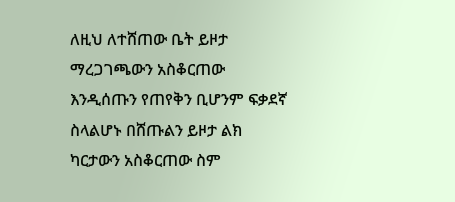ለዚህ ለተሸጠው ቤት ይዞታ ማረጋገጫውን አስቆርጠው እንዲሰጡን የጠየቅን ቢሆንም ፍቃደኛ ስላልሆኑ በሸጡልን ይዞታ ልክ ካርታውን አስቆርጠው ስም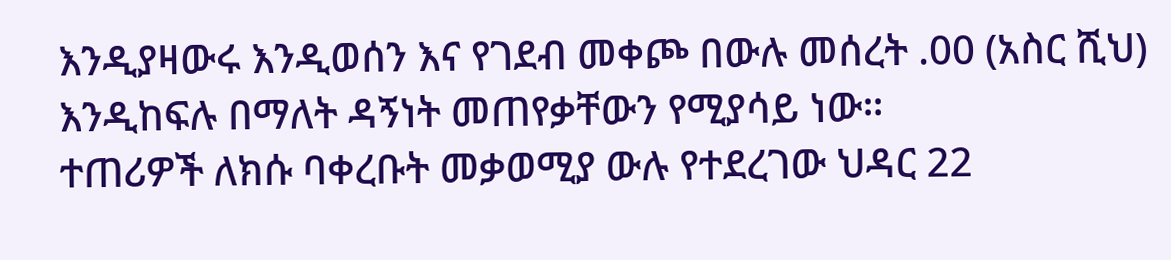እንዲያዛውሩ እንዲወሰን እና የገደብ መቀጮ በውሉ መሰረት .00 (አስር ሺህ) እንዲከፍሉ በማለት ዳኝነት መጠየቃቸውን የሚያሳይ ነው።
ተጠሪዎች ለክሱ ባቀረቡት መቃወሚያ ውሉ የተደረገው ህዳር 22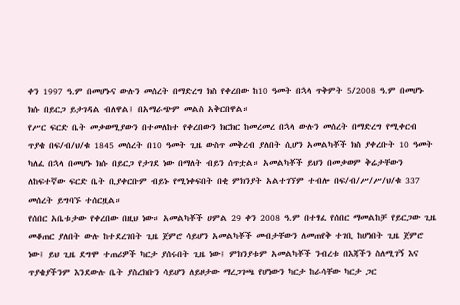ቀን 1997 ዓ.ም በመሆኑና ውሉን መሰረት በማድረግ ክስ የቀረበው ከ10 ዓመት በኋላ ጥቅምት 5/2008 ዓ.ም በመሆኑ ክሱ በይርጋ ይታገዳል ብለዋል፤ በአማራጭም መልስ አቅርበዋል።
የሥር ፍርድ ቤት መቃወሚያውን በተመለከተ የቀረበውን ክርክር ከመረመረ በኋላ ውሉን መሰረት በማድረግ የሚቀርብ ጥያቄ በፍ/ብ/ህ/ቁ 1845 መሰረት በ10 ዓመት ጊዜ ውስጥ መቅረብ ያለበት ሲሆን አመልካቾች ክስ ያቀረቡት 10 ዓመት ካለፈ በኋላ በመሆኑ ክሱ በይርጋ የታገደ ነው በማለት ብይን ሰጥቷል። አመልካቾች ይህን በመቃወም ቅሬታቸውን ለከፍተኛው ፍርድ ቤት ቢያቀርቡም ብይኑ የሚነቀፍበት በቂ ምክንያት አልተገኘም ተብሎ በፍ/ብ/ሥ/ሥ/ህ/ቁ 337 መሰረት ይግባኙ ተሰርዟል።
የሰበር አቤቱታው የቀረበው በዚህ ነው። አመልካቾች ሀምል 29 ቀን 2008 ዓ.ም በተፃፈ የሰበር ማመልከቻ የይርጋው ጊዜ መቆጠር ያለበት ውሉ ከተደረገበት ጊዜ ጀምሮ ሳይሆን አመልካቾች መብታቸውን ለመጠየቅ ተገቢ ከሆነበት ጊዜ ጀምሮ ነው፤ ይህ ጊዜ ደግሞ ተጠሪዎች ካርታ ያሰሩበት ጊዜ ነው፤ ምክንያቱም አመልካቾች ንብረቱ በእጃችን ስለሚገኝ እና ጥያቄያችንም እንደውሉ ቤት ያስረክቡን ሳይሆን ለይዞታው ማረጋገጫ የሆነውን ካርታ ከራሳቸው ካርታ ጋር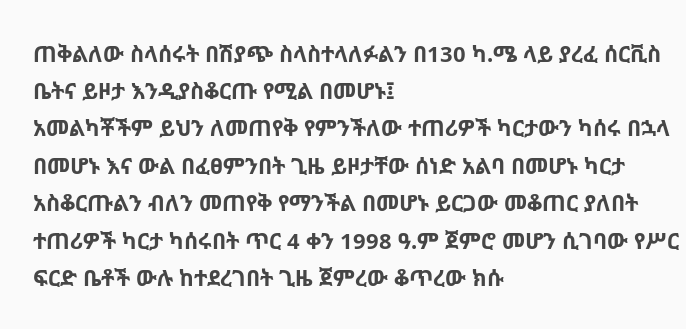ጠቅልለው ስላሰሩት በሽያጭ ስላስተላለፉልን በ130 ካ.ሜ ላይ ያረፈ ሰርቪስ ቤትና ይዞታ እንዲያስቆርጡ የሚል በመሆኑ፤
አመልካቾችም ይህን ለመጠየቅ የምንችለው ተጠሪዎች ካርታውን ካሰሩ በኋላ በመሆኑ እና ውል በፈፀምንበት ጊዜ ይዞታቸው ሰነድ አልባ በመሆኑ ካርታ አስቆርጡልን ብለን መጠየቅ የማንችል በመሆኑ ይርጋው መቆጠር ያለበት ተጠሪዎች ካርታ ካሰሩበት ጥር 4 ቀን 1998 ዓ.ም ጀምሮ መሆን ሲገባው የሥር ፍርድ ቤቶች ውሉ ከተደረገበት ጊዜ ጀምረው ቆጥረው ክሱ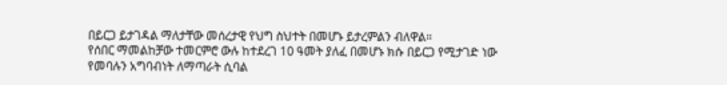በይርጋ ይታገዳል ማለታቸው መሰረታዊ የህግ ስህተት በመሆኑ ይታረምልን ብለዋል።
የሰበር ማመልከቻው ተመርምሮ ውሉ ከተደረገ 10 ዓመት ያለፈ በመሆኑ ክሱ በይርጋ የሚታገድ ነው የመባሉን አግባብነት ለማጣራት ሲባል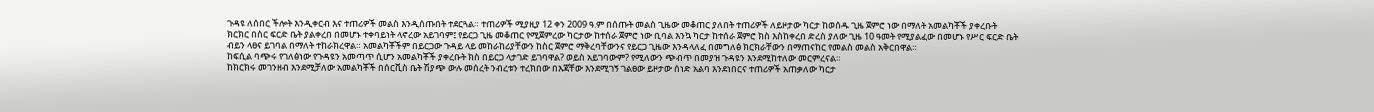ጉዳዩ ለሰበር ችሎት እንዲቀርብ እና ተጠሪዎች መልስ እንዲሰጡበት ተደርጓል። ተጠሪዎች ሚያዚያ 12 ቀን 2009 ዓ.ም በሰጡት መልስ ጊዜው መቆጠር ያለበት ተጠሪዎች ለይዞታው ካርታ ከወሰዱ ጊዜ ጀምሮ ነው በማለት አመልካቾች ያቀረቡት ክርክር በስር ፍርድ ቤት ያልቀረበ በመሆኑ ተቀባይነት ላኖረው አይገባም፤ የይርጋ ጊዜ መቆጠር የሚጀምረው ካርታው ከተሰራ ጀምሮ ነው ቢባል እንኳ ካርታ ከተሰራ ጀምሮ ክስ እስከቀረበ ድረስ ያለው ጊዜ 10 ዓመት የሚያልፈው በመሆኑ የሥር ፍርድ ቤት ብይን ላፀና ይገባል በማለት ተከራክረዋል። አመልካቾችም በይርጋው ጉዳይ ላይ መከራከሪያቸውን ከስር ጀምሮ ማቅረባቸውንና የይርጋ ጊዜው እንዳላለፈ በመግለፅ ክርክራቸውን በማጠናከር የመልስ መልስ አቅርበዋል።
ከፍሲል ባጭሩ የገለፅነው የጉዳዩን አመጣጥ ሲሆን አመልካቾች ያቀረቡት ክስ በይርጋ ላታገድ ይገባዋል? ወይስ አይገባውም? የሚለውን ጭብጥ በመያዝ ጉዳዩን እንደሚከተለው መርምረናል።
ከክርክሩ መገንዘብ እንደሚቻለው አመልካቾች በሰርቪስ ቤት ሽያጭ ውሉ መሰረት ንብረቱን ተረክበው በእጃቸው እንደሚገኝ ገልፀው ይዞታው ሰነድ አልባ እንደነበርና ተጠሪዎች አጠቃለው ካርታ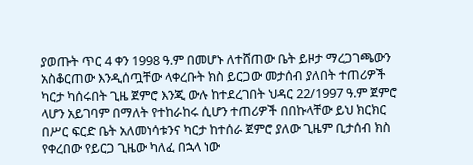ያወጡት ጥር 4 ቀን 1998 ዓ.ም በመሆኑ ለተሸጠው ቤት ይዞታ ማረጋገጫውን አስቆርጠው እንዲሰጧቸው ላቀረቡት ክስ ይርጋው መታሰብ ያለበት ተጠሪዎች ካርታ ካሰሩበት ጊዜ ጀምሮ እንጂ ውሉ ከተደረገበት ህዳር 22/1997 ዓ.ም ጀምሮ ላሆን አይገባም በማለት የተከራከሩ ሲሆን ተጠሪዎች በበኩላቸው ይህ ክርክር በሥር ፍርድ ቤት አለመነሳቱንና ካርታ ከተሰራ ጀምሮ ያለው ጊዜም ቢታሰብ ክስ የቀረበው የይርጋ ጊዜው ካለፈ በኋላ ነው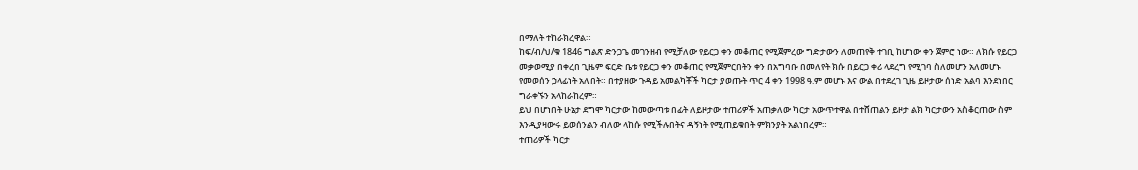በማለት ተከራክረዋል።
ከፍ/ብ/ህ/ቁ 1846 ግልጽ ድንጋጌ መገንዘብ የሚቻለው የይርጋ ቀን መቆጠር የሚጀምረው ግድታውን ለመጠየቅ ተገቢ ከሆነው ቀን ጀምሮ ነው። ለክሱ የይርጋ መቃወሚያ በቀረበ ጊዜም ፍርድ ቤቱ የይርጋ ቀን መቆጠር የሚጀምርበትን ቀን በአግባቡ በመለየት ክሱ በይርጋ ቀሪ ላደረግ የሚገባ ስለመሆን አለመሆኑ የመወሰን ኃላፊነት አለበት። በተያዘው ጉዳይ አመልካቾች ካርታ ያወጡት ጥር 4 ቀን 1998 ዓ.ም መሆኑ እና ውል በተደረገ ጊዜ ይዞታው ሰነድ አልባ እንደነበር ግራቀኙን አላከራከረም።
ይህ በሆነበት ሁኔታ ደግሞ ካርታው ከመውጣቱ በፊት ለይዞታው ተጠሪዎች አጠቃለው ካርታ አውጥተዋል በተሸጠልን ይዞታ ልክ ካርታውን አስቆርጠው ስም እንዲያዛውሩ ይወሰንልን ብለው ላከሱ የሚችሉበትና ዳኝነት የሚጠይቁበት ምክንያት አልነበረም።
ተጠሪዎች ካርታ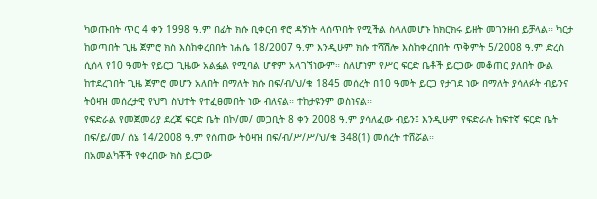ካወጡበት ጥር 4 ቀን 1998 ዓ.ም በፊት ክሱ ቢቀርብ ኖሮ ዳኝነት ላሰጥበት የሚችል ስላለመሆኑ ከክርክሩ ይዘት መገንዘብ ይቻላል። ካርታ ከወጣበት ጊዜ ጀምሮ ክስ እስከቀረበበት ነሐሴ 18/2007 ዓ.ም እንዲሁም ክሱ ተሻሽሎ እስከቀረበበት ጥቅምት 5/2008 ዓ.ም ድረስ ሲሰላ የ10 ዓመት የይርጋ ጊዜው አልፏል የሚባል ሆኖም አላገኘነውም። ስለሆነም የሥር ፍርድ ቤቶች ይርጋው መቆጠር ያለበት ውል ከተደረገበት ጊዜ ጀምሮ መሆን አለበት በማለት ክሱ በፍ/ብ/ህ/ቁ 1845 መሰረት በ10 ዓመት ይርጋ የታገደ ነው በማለት ያሳለፉት ብይንና ትዕዛዝ መሰረታዊ የህግ ስህተት የተፈፀመበት ነው ብለናል። ተከታዩንም ወስነናል።
የፍድራል የመጀመሪያ ደረጃ ፍርድ ቤት በኮ/መ/ መጋቢት 8 ቀን 2008 ዓ.ም ያሳለፈው ብይን፤ እንዲሁም የፍድራሉ ከፍተኛ ፍርድ ቤት በፍ/ይ/መ/ ሰኔ 14/2008 ዓ.ም የሰጠው ትዕዛዝ በፍ/ብ/ሥ/ሥ/ህ/ቁ 348(1) መሰረት ተሸሯል።
በአመልካቾች የቀረበው ክስ ይርጋው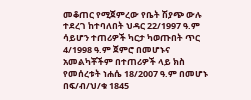መቆጠር የሚጀምረው የቤት ሽያጭ ውሉ ተደረገ ከተባለበት ህዳር 22/1997 ዓ.ም ሳይሆን ተጠሪዎች ካርታ ካወጡበት ጥር 4/1998 ዓ.ም ጀምሮ በመሆኑና አመልካቾችም በተጠሪዎች ላይ ክስ የመሰረቱት ነሐሴ 18/2007 ዓ.ም በመሆኑ በፍ/ብ/ህ/ቁ 1845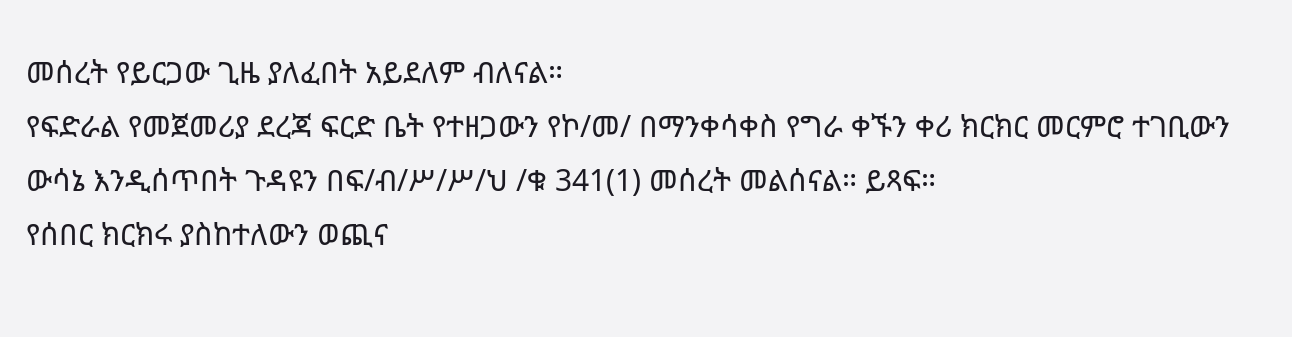መሰረት የይርጋው ጊዜ ያለፈበት አይደለም ብለናል።
የፍድራል የመጀመሪያ ደረጃ ፍርድ ቤት የተዘጋውን የኮ/መ/ በማንቀሳቀስ የግራ ቀኙን ቀሪ ክርክር መርምሮ ተገቢውን ውሳኔ እንዲሰጥበት ጉዳዩን በፍ/ብ/ሥ/ሥ/ህ /ቁ 341(1) መሰረት መልሰናል። ይጻፍ።
የሰበር ክርክሩ ያስከተለውን ወጪና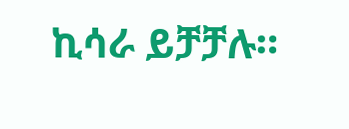ኪሳራ ይቻቻሉ።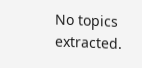No topics extracted.